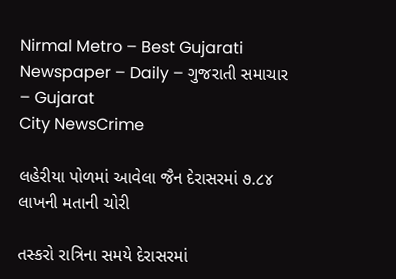Nirmal Metro – Best Gujarati Newspaper – Daily – ગુજરાતી સમાચાર – Gujarat
City NewsCrime

લહેરીયા પોળમાં આવેલા જૈન દેરાસરમાં ૭.૮૪ લાખની મતાની ચોરી

તસ્કરો રાત્રિના સમયે દેરાસરમાં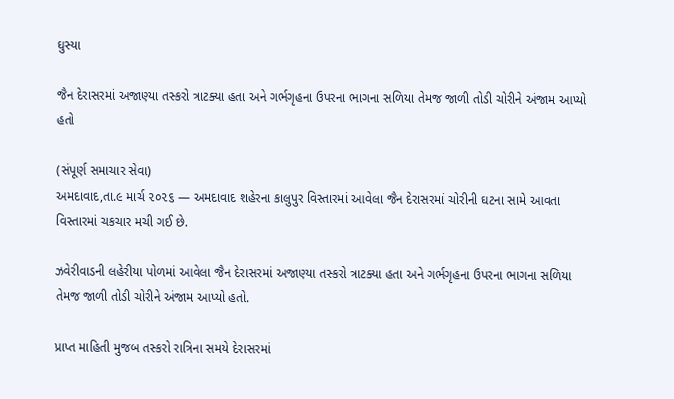ઘુસ્યા

જૈન દેરાસરમાં અજાણ્યા તસ્કરો ત્રાટક્યા હતા અને ગર્ભગૃહના ઉપરના ભાગના સળિયા તેમજ જાળી તોડી ચોરીને અંજામ આપ્યો હતો

(સંપૂર્ણ સમાચાર સેવા)
અમદાવાદ,તા.૯ માર્ચ ૨૦૨૬ — અમદાવાદ શહેરના કાલુપુર વિસ્તારમાં આવેલા જૈન દેરાસરમાં ચોરીની ઘટના સામે આવતા વિસ્તારમાં ચકચાર મચી ગઈ છે.

ઝવેરીવાડની લહેરીયા પોળમાં આવેલા જૈન દેરાસરમાં અજાણ્યા તસ્કરો ત્રાટક્યા હતા અને ગર્ભગૃહના ઉપરના ભાગના સળિયા તેમજ જાળી તોડી ચોરીને અંજામ આપ્યો હતો.

પ્રાપ્ત માહિતી મુજબ તસ્કરો રાત્રિના સમયે દેરાસરમાં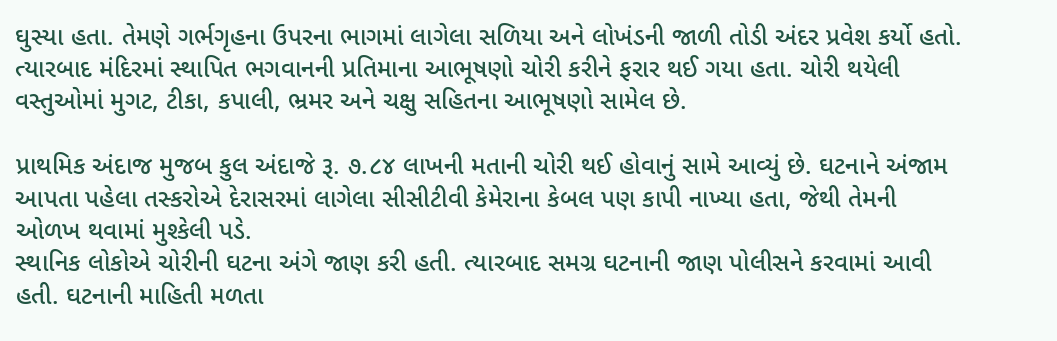ઘુસ્યા હતા. તેમણે ગર્ભગૃહના ઉપરના ભાગમાં લાગેલા સળિયા અને લોખંડની જાળી તોડી અંદર પ્રવેશ કર્યો હતો. ત્યારબાદ મંદિરમાં સ્થાપિત ભગવાનની પ્રતિમાના આભૂષણો ચોરી કરીને ફરાર થઈ ગયા હતા. ચોરી થયેલી વસ્તુઓમાં મુગટ, ટીકા, કપાલી, ભ્રમર અને ચક્ષુ સહિતના આભૂષણો સામેલ છે.

પ્રાથમિક અંદાજ મુજબ કુલ અંદાજે રૂ. ૭.૮૪ લાખની મતાની ચોરી થઈ હોવાનું સામે આવ્યું છે. ઘટનાને અંજામ આપતા પહેલા તસ્કરોએ દેરાસરમાં લાગેલા સીસીટીવી કેમેરાના કેબલ પણ કાપી નાખ્યા હતા, જેથી તેમની ઓળખ થવામાં મુશ્કેલી પડે.
સ્થાનિક લોકોએ ચોરીની ઘટના અંગે જાણ કરી હતી. ત્યારબાદ સમગ્ર ઘટનાની જાણ પોલીસને કરવામાં આવી હતી. ઘટનાની માહિતી મળતા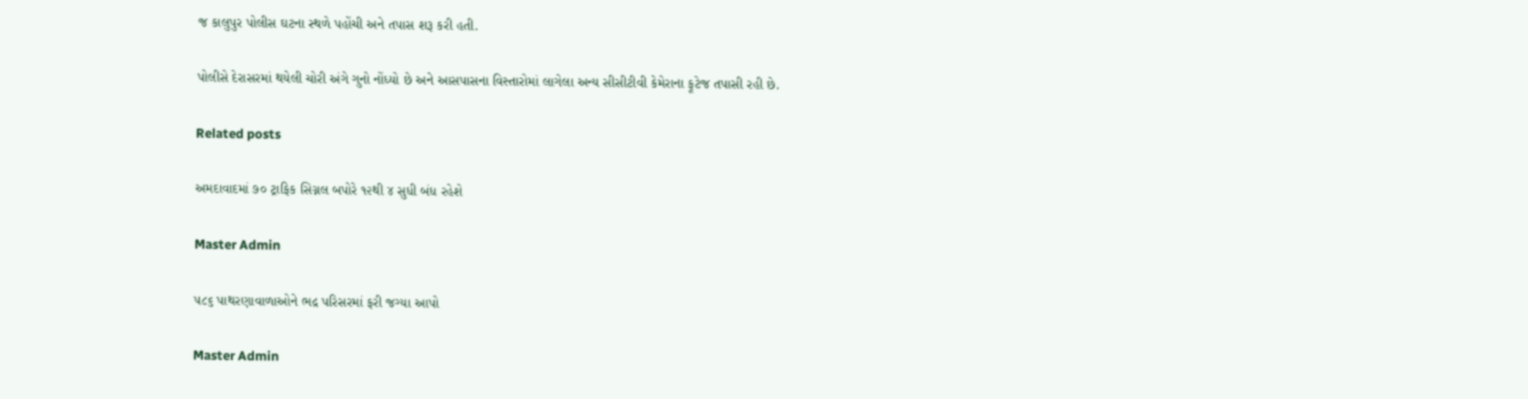જ કાલુપુર પોલીસ ઘટના સ્થળે પહોંચી અને તપાસ શરૂ કરી હતી.

પોલીસે દેરાસરમાં થયેલી ચોરી અંગે ગુનો નોંધ્યો છે અને આસપાસના વિસ્તારોમાં લાગેલા અન્ય સીસીટીવી કેમેરાના ફૂટેજ તપાસી રહી છે.

Related posts

અમદાવાદમાં ૭૦ ટ્રાફિક સિગ્નલ બપોરે ૧૨થી ૪ સુધી બંધ રહેશે

Master Admin

૫૮૬ પાથરણાવાળાઓને ભદ્ર પરિસરમાં ફરી જગ્યા આપો

Master Admin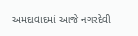અમદાવાદમાં આજે નગરદેવી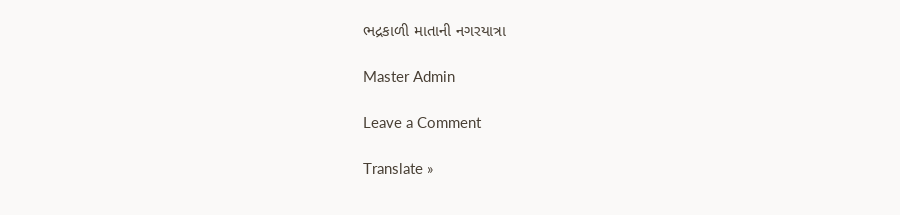ભદ્રકાળી માતાની નગરયાત્રા

Master Admin

Leave a Comment

Translate »